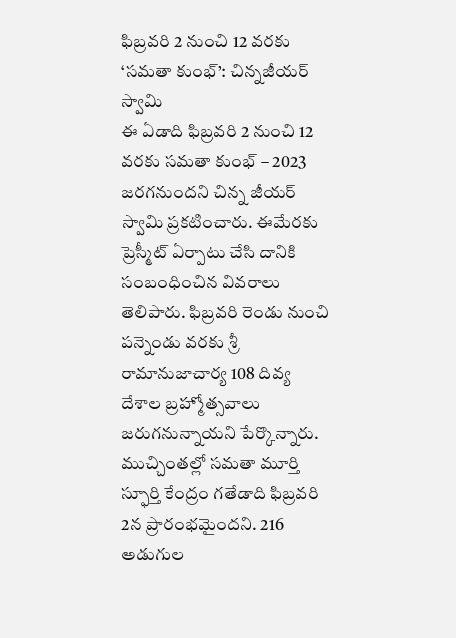ఫిబ్రవరి 2 నుంచి 12 వరకు ‘సమతా కుంభ్’: చిన్నజీయర్ స్వామి
ఈ ఏడాది ఫిబ్రవరి 2 నుంచి 12 వరకు సమతా కుంభ్ – 2023 జరగనుందని చిన్న జీయర్ స్వామి ప్రకటించారు. ఈమేరకు ప్రెస్మీట్ ఏర్పాటు చేసి దానికి సంబంధించిన వివరాలు తెలిపారు. ఫిబ్రవరి రెండు నుంచి పన్నెండు వరకు శ్రీ రామానుజాచార్య 108 దివ్య దేశాల బ్రహ్మోత్సవాలు జరుగనున్నాయని పేర్కొన్నారు. ముచ్చింతల్లో సమతా మూర్తి స్ఫూర్తి కేంద్రం గతేడాది ఫిబ్రవరి 2న ప్రారంభమైందని. 216 అడుగుల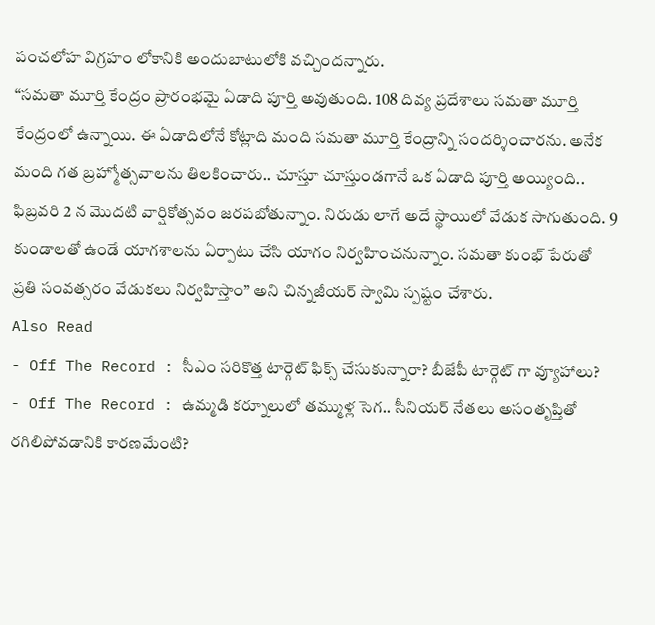పంచలోహ విగ్రహం లోకానికి అందుబాటులోకి వచ్చిందన్నారు.
“సమతా మూర్తి కేంద్రం ప్రారంభమై ఏడాది పూర్తి అవుతుంది. 108 దివ్య ప్రదేశాలు సమతా మూర్తి కేంద్రంలో ఉన్నాయి. ఈ ఏడాదిలోనే కోట్లాది మంది సమతా మూర్తి కేంద్రాన్ని సందర్శించారను. అనేక మంది గత బ్రహ్మోత్సవాలను తిలకించారు.. చూస్తూ చూస్తుండగానే ఒక ఏడాది పూర్తి అయ్యింది.. ఫిబ్రవరి 2 న మొదటి వార్షికోత్సవం జరపబోతున్నాం. నిరుడు లాగే అదే స్థాయిలో వేడుక సాగుతుంది. 9 కుండాలతో ఉండే యాగశాలను ఏర్పాటు చేసి యాగం నిర్వహించనున్నాం. సమతా కుంభ్ పేరుతో ప్రతి సంవత్సరం వేడుకలు నిర్వహిస్తాం” అని చిన్నజీయర్ స్వామి స్పష్టం చేశారు.
Also Read
- Off The Record : సీఎం సరికొత్త టార్గెట్ ఫిక్స్ చేసుకున్నారా? బీజేపీ టార్గెట్ గా వ్యూహాలు?
- Off The Record : ఉమ్మడి కర్నూలులో తమ్ముళ్ల సెగ.. సీనియర్ నేతలు అసంతృప్తితో రగిలిపోవడానికి కారణమేంటి?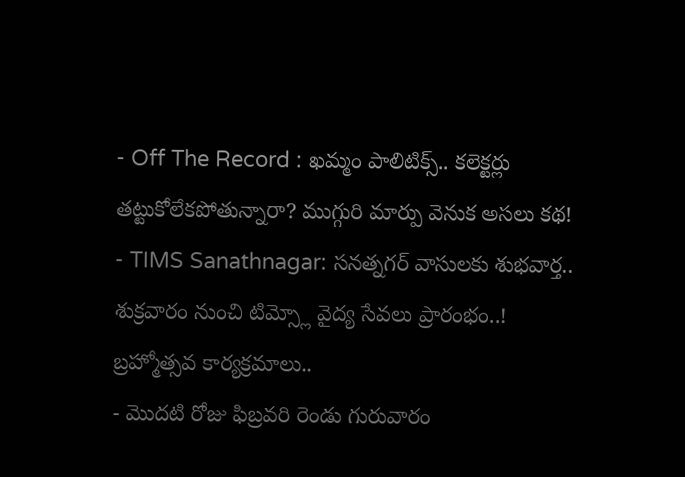- Off The Record : ఖమ్మం పాలిటిక్స్.. కలెక్టర్లు తట్టుకోలేకపోతున్నారా? ముగ్గురి మార్పు వెనుక అసలు కథ!
- TIMS Sanathnagar: సనత్నగర్ వాసులకు శుభవార్త.. శుక్రవారం నుంచి టిమ్స్లో వైద్య సేవలు ప్రారంభం..!
బ్రహ్మోత్సవ కార్యక్రమాలు..
- మొదటి రోజు ఫిబ్రవరి రెండు గురువారం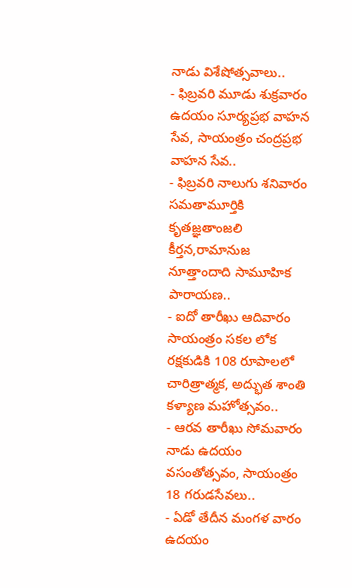నాడు విశేషోత్సవాలు..
- ఫిబ్రవరి మూడు శుక్రవారం ఉదయం సూర్యప్రభ వాహన సేవ, సాయంత్రం చంద్రప్రభ వాహన సేవ..
- ఫిబ్రవరి నాలుగు శనివారం సమతామూర్తికి కృతజ్ఞతాంజలి కీర్తన,రామానుజ నూత్తాందాది సామూహిక పారాయణ..
- ఐదో తారీఖు ఆదివారం సాయంత్రం సకల లోక రక్షకుడికి 108 రూపాలలో చారిత్రాత్మక, అద్భుత శాంతి కళ్యాణ మహోత్సవం..
- ఆరవ తారీఖు సోమవారం నాడు ఉదయం వసంతోత్సవం, సాయంత్రం 18 గరుడసేవలు..
- ఏడో తేదీన మంగళ వారం ఉదయం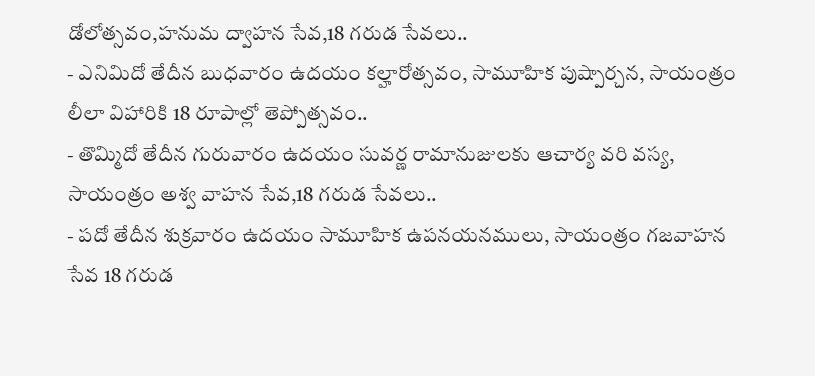డోలోత్సవం,హనుమ ద్వాహన సేవ,18 గరుడ సేవలు..
- ఎనిమిదో తేదీన బుధవారం ఉదయం కల్హారోత్సవం, సామూహిక పుష్పార్చన, సాయంత్రం లీలా విహారికి 18 రూపాల్లో తెప్పోత్సవం..
- తొమ్మిదో తేదీన గురువారం ఉదయం సువర్ణ రామానుజులకు ఆచార్య వరి వస్య, సాయంత్రం అశ్వ వాహన సేవ,18 గరుడ సేవలు..
- పదో తేదీన శుక్రవారం ఉదయం సామూహిక ఉపనయనములు, సాయంత్రం గజవాహన సేవ 18 గరుడ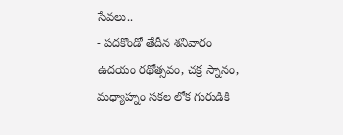సేవలు..
- పదకొండో తేదీన శనివారం ఉదయం రథోత్సవం, చక్ర స్నానం, మధ్యాహ్నం సకల లోక గురుడికి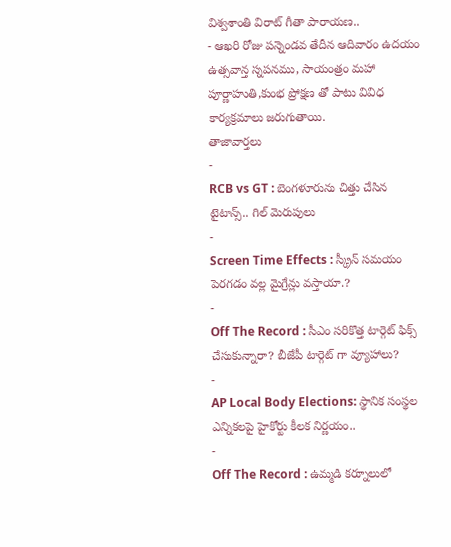విశ్వశాంతి విరాట్ గీతా పారాయణ..
- ఆఖరి రోజు పన్నెండవ తేదీన ఆదివారం ఉదయం ఉత్సవాన్త స్నపనము, సాయంత్రం మహా పూర్ణాహుతి,కుంభ ప్రోక్షణ తో పాటు వివిధ కార్యక్రమాలు జరుగుతాయి.
తాజావార్తలు
-
RCB vs GT : బెంగళూరును చిత్తు చేసిన టైటాన్స్.. గిల్ మెరుపులు
-
Screen Time Effects : స్క్రీన్ సమయం పెరగడం వల్ల మైగ్రేన్లు వస్తాయా.?
-
Off The Record : సీఎం సరికొత్త టార్గెట్ ఫిక్స్ చేసుకున్నారా? బీజేపీ టార్గెట్ గా వ్యూహాలు?
-
AP Local Body Elections: స్థానిక సంస్థల ఎన్నికలపై హైకోర్టు కీలక నిర్ణయం..
-
Off The Record : ఉమ్మడి కర్నూలులో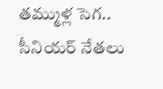తమ్ముళ్ల సెగ.. సీనియర్ నేతలు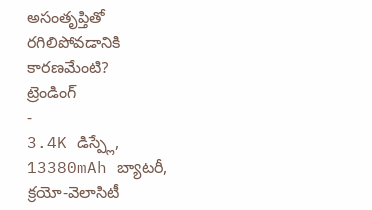అసంతృప్తితో రగిలిపోవడానికి కారణమేంటి?
ట్రెండింగ్
-
3.4K డిస్ప్లే, 13380mAh బ్యాటరీ, క్రయో-వెలాసిటీ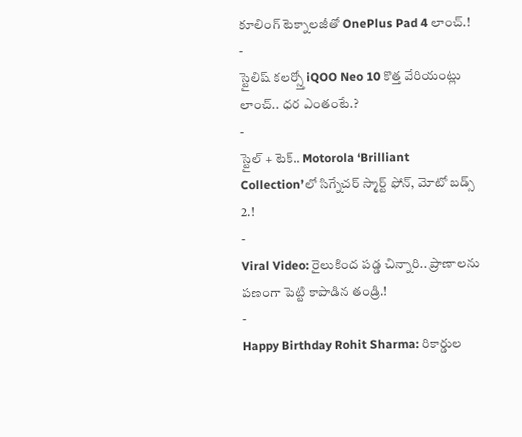కూలింగ్ టెక్నాలజీతో OnePlus Pad 4 లాంచ్.!
-
స్టైలిష్ కలర్స్తో iQOO Neo 10 కొత్త వేరియంట్లు లాంచ్.. ధర ఎంతంటే.?
-
స్టైల్ + టెక్.. Motorola ‘Brilliant Collection’లో సిగ్నేచర్ స్మార్ట్ ఫోన్, మోటో బడ్స్ 2.!
-
Viral Video: రైలుకింద పడ్డ చిన్నారి.. ప్రాణాలను పణంగా పెట్టి కాపాడిన తండ్రి.!
-
Happy Birthday Rohit Sharma: రికార్డుల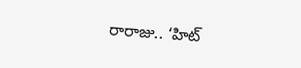రారాజు.. ‘హిట్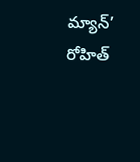మ్యాన్’ రోహిత్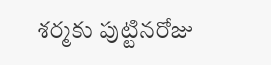శర్మకు పుట్టినరోజు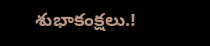శుభాకంక్షలు.!